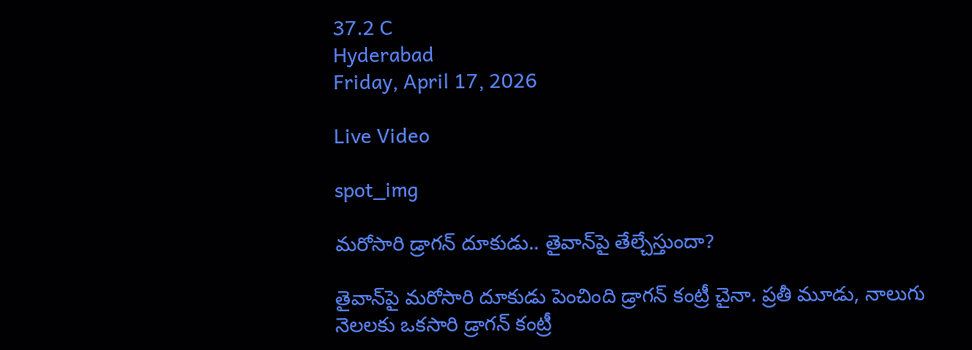37.2 C
Hyderabad
Friday, April 17, 2026

Live Video

spot_img

మరోసారి డ్రాగన్ దూకుడు.. తైవాన్‌పై తేల్చేస్తుందా?

తైవాన్‌పై మరోసారి దూకుడు పెంచింది డ్రాగన్ కంట్రీ చైనా. ప్రతీ మూడు, నాలుగు నెలలకు ఒకసారి డ్రాగన్ కంట్రీ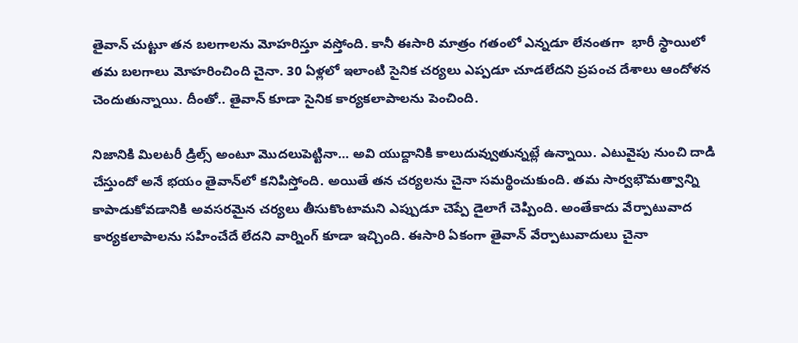తైవాన్‌ చుట్టూ తన బలగాలను మోహరిస్తూ వస్తోంది. కానీ ఈసారి మాత్రం గతంలో ఎన్నడూ లేనంతగా  భారీ స్థాయిలో  తమ బలగాలు మోహరించింది చైనా. 30 ఏళ్లలో ఇలాంటి సైనిక చర్యలు ఎప్పడూ చూడలేదని ప్రపంచ దేశాలు ఆందోళన చెందుతున్నాయి. దీంతో.. తైవాన్‌ కూడా సైనిక కార్యకలాపాలను పెంచింది.

నిజానికి మిలటరీ డ్రిల్స్‌ అంటూ మొదలుపెట్టినా… అవి యుద్దానికి కాలుదువ్వుతున్నట్లే ఉన్నాయి. ఎటువైపు నుంచి దాడి చేస్తుందో అనే భయం తైవాన్‌లో కనిపిస్తోంది. అయితే తన చర్యలను చైనా సమర్థించుకుంది. తమ సార్వభౌమత్వాన్ని కాపాడుకోవడానికి అవసరమైన చర్యలు తీసుకొంటామని ఎప్పుడూ చెప్పే డైలాగే చెప్పింది. అంతేకాదు వేర్పాటువాద కార్యకలాపాలను సహించేదే లేదని వార్నింగ్ కూడా ఇచ్చింది. ఈసారి ఏకంగా తైవాన్‌ వేర్పాటువాదులు చైనా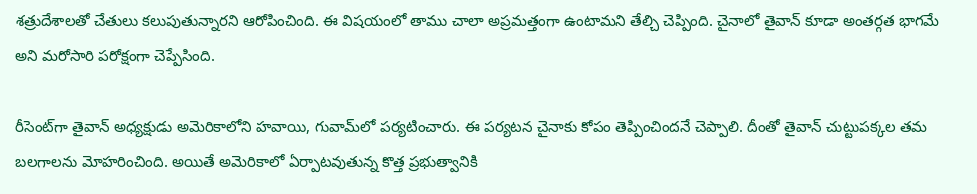శత్రుదేశాలతో చేతులు కలుపుతున్నారని ఆరోపించింది. ఈ విషయంలో తాము చాలా అప్రమత్తంగా ఉంటామని తేల్చి చెప్పింది. చైనాలో తైవాన్ కూడా అంతర్గత భాగమే అని మరోసారి పరోక్షంగా చెప్పేసింది.

రీసెంట్‌గా తైవాన్‌ అధ్యక్షుడు అమెరికాలోని హవాయి, గువామ్‌లో పర్యటించారు. ఈ పర్యటన చైనాకు కోపం తెప్పించిందనే చెప్పాలి. దీంతో తైవాన్‌ చుట్టుపక్కల తమ బలగాలను మోహరించింది. అయితే అమెరికాలో ఏర్పాటవుతున్న కొత్త ప్రభుత్వానికి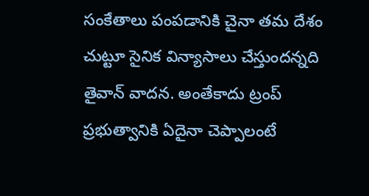సంకేతాలు పంపడానికి చైనా తమ దేశం చుట్టూ సైనిక విన్యాసాలు చేస్తుందన్నది తైవాన్ వాదన. అంతేకాదు ట్రంప్ ప్రభుత్వానికి ఏదైనా చెప్పాలంటే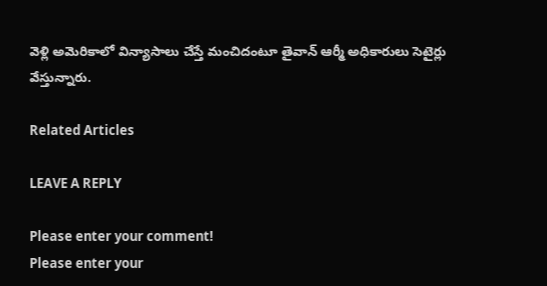వెళ్లి అమెరికాలో విన్యాసాలు చేస్తే మంచిదంటూ తైవాన్ ఆర్మీ అధికారులు సెటైర్లు వేస్తున్నారు.

Related Articles

LEAVE A REPLY

Please enter your comment!
Please enter your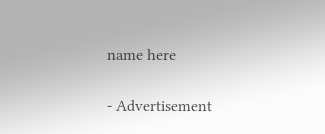name here

- Advertisement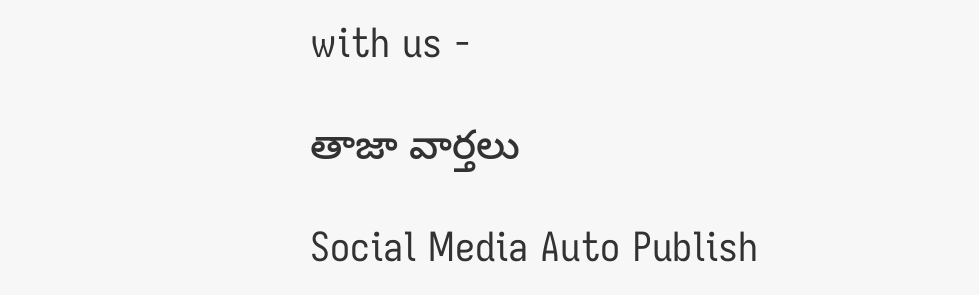with us -

తాజా వార్తలు

Social Media Auto Publish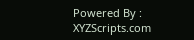Powered By : XYZScripts.com